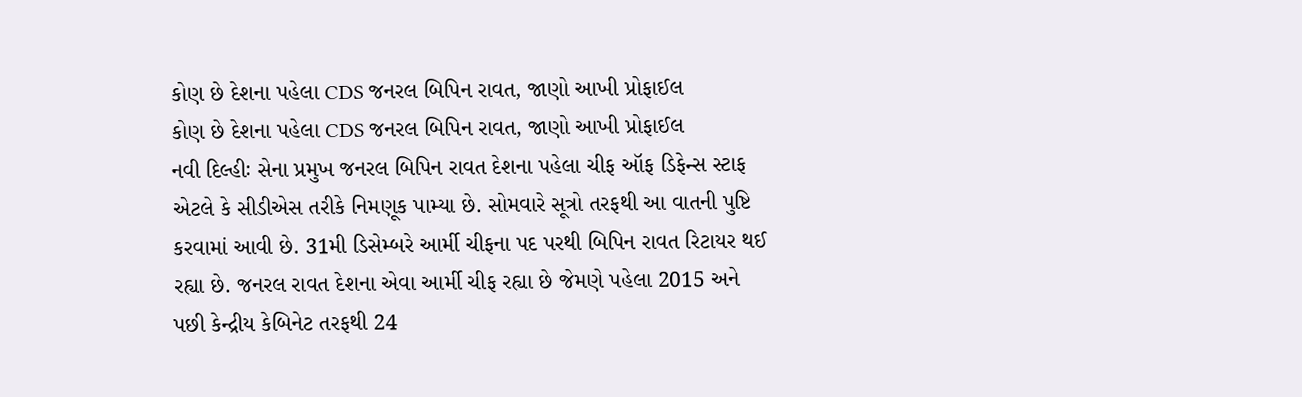કોણ છે દેશના પહેલા CDS જનરલ બિપિન રાવત, જાણો આખી પ્રોફાઈલ
કોણ છે દેશના પહેલા CDS જનરલ બિપિન રાવત, જાણો આખી પ્રોફાઈલ
નવી દિલ્હીઃ સેના પ્રમુખ જનરલ બિપિન રાવત દેશના પહેલા ચીફ ઑફ ડિફેન્સ સ્ટાફ એટલે કે સીડીએસ તરીકે નિમણૂક પામ્યા છે. સોમવારે સૂત્રો તરફથી આ વાતની પુષ્ટિ કરવામાં આવી છે. 31મી ડિસેમ્બરે આર્મી ચીફના પદ પરથી બિપિન રાવત રિટાયર થઈ રહ્યા છે. જનરલ રાવત દેશના એવા આર્મી ચીફ રહ્યા છે જેમણે પહેલા 2015 અને પછી કેન્દ્રીય કેબિનેટ તરફથી 24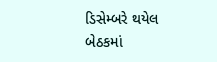ડિસેમ્બરે થયેલ બેઠકમાં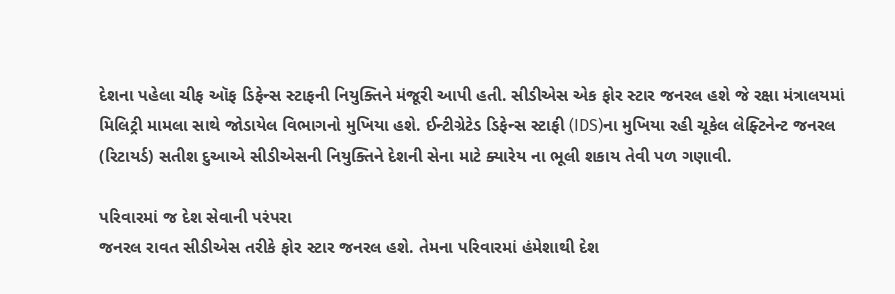દેશના પહેલા ચીફ ઑફ ડિફેન્સ સ્ટાફની નિયુક્તિને મંજૂરી આપી હતી. સીડીએસ એક ફોર સ્ટાર જનરલ હશે જે રક્ષા મંત્રાલયમાં મિલિટ્રી મામલા સાથે જોડાયેલ વિભાગનો મુખિયા હશે. ઈન્ટીગ્રેટેડ ડિફેન્સ સ્ટાફી (IDS)ના મુખિયા રહી ચૂકેલ લેફ્ટિનેન્ટ જનરલ (રિટાયર્ડ) સતીશ દુઆએ સીડીએસની નિયુક્તિને દેશની સેના માટે ક્યારેય ના ભૂલી શકાય તેવી પળ ગણાવી.

પરિવારમાં જ દેશ સેવાની પરંપરા
જનરલ રાવત સીડીએસ તરીકે ફોર સ્ટાર જનરલ હશે. તેમના પરિવારમાં હંમેશાથી દેશ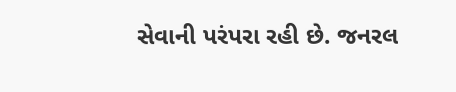સેવાની પરંપરા રહી છે. જનરલ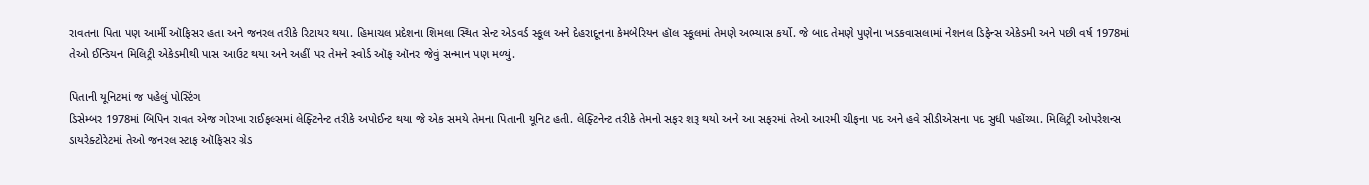રાવતના પિતા પણ આર્મી ઑફિસર હતા અને જનરલ તરીકે રિટાયર થયા. હિમાચલ પ્રદેશના શિમલા સ્થિત સેન્ટ એડવર્ડ સ્કૂલ અને દેહરાદૂનના કેમબેરિયન હૉલ સ્કૂલમાં તેમણે અભ્યાસ કર્યો. જે બાદ તેમણે પુણેના ખડકવાસલામાં નેશનલ ડિફેન્સ એકેડમી અને પછી વર્ષ 1978માં તેઓ ઈન્ડિયન મિલિટ્રી એકેડમીથી પાસ આઉટ થયા અને અહીં પર તેમને સ્વોર્ડ ઑફ ઑનર જેવું સન્માન પણ મળ્યું.

પિતાની યૂનિટમાં જ પહેલું પોસ્ટિંગ
ડિસેમ્બર 1978માં બિપિન રાવત એજ ગોરખા રાઈફલ્સમાં લેફ્ટિનેન્ટ તરીકે અપોઈન્ટ થયા જે એક સમયે તેમના પિતાની યૂનિટ હતી. લેફ્ટિનેન્ટ તરીકે તેમનો સફર શરૂ થયો અને આ સફરમાં તેઓ આરમી ચીફના પદ અને હવે સીડીએસના પદ સુધી પહોંચ્યા. મિલિટ્રી ઓપરેશન્સ ડાયરેક્ટોરેટમાં તેઓ જનરલ સ્ટાફ ઑફિસર ગ્રેડ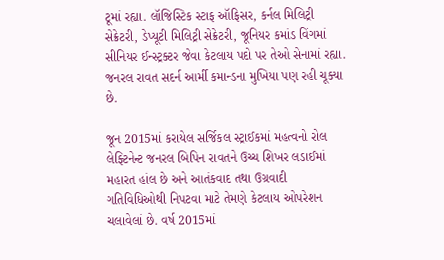ટૂમાં રહ્યા. લૉજિસ્ટિક સ્ટાફ ઑફિસર, કર્નલ મિલિટ્રી સેક્રેટરી, ડેપ્યૂટી મિલિટ્રી સેક્રેટરી, જૂનિયર કમાંડ વિંગમાં સીનિયર ઈન્સ્ટ્રક્ટર જેવા કેટલાય પદો પર તેઓ સેનામાં રહ્યા. જનરલ રાવત સદર્ન આર્મી કમાન્ડના મુખિયા પણ રહી ચૂક્યા છે.

જૂન 2015માં કરાયેલ સર્જિકલ સ્ટ્રાઈકમાં મહત્વનો રોલ
લેફ્ટિનેન્ટ જનરલ બિપિન રાવતને ઉચ્ચ શિખર લડાઈમાં મહારત હાંલ છે અને આતંકવાદ તથા ઉગ્રવાદી ગતિવિધિઓથી નિપટવા માટે તેમણે કેટલાય ઓપરેશન ચલાવેલાં છે. વર્ષ 2015માં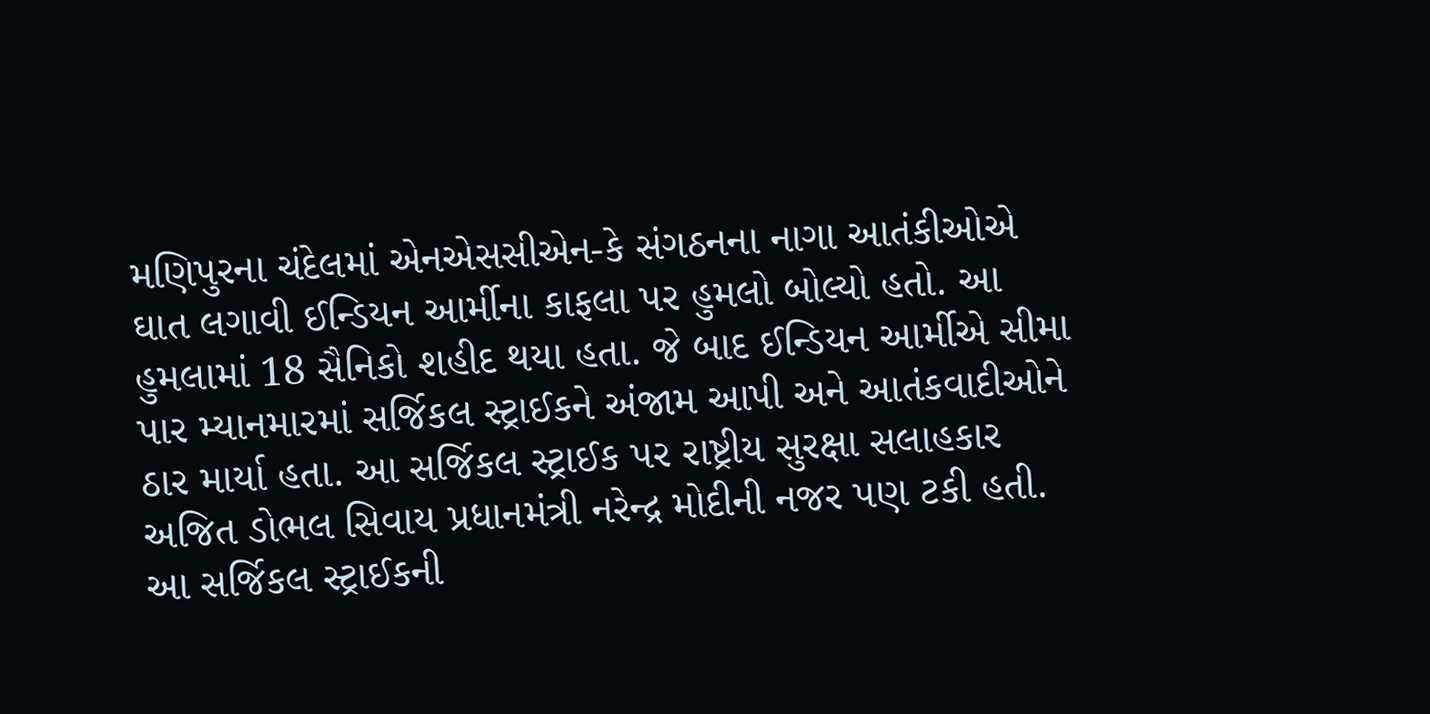મણિપુરના ચંદેલમાં એનએસસીએન-કે સંગઠનના નાગા આતંકીઓએ ઘાત લગાવી ઈન્ડિયન આર્મીના કાફલા પર હુમલો બોલ્યો હતો. આ હુમલામાં 18 સૈનિકો શહીદ થયા હતા. જે બાદ ઈન્ડિયન આર્મીએ સીમા પાર મ્યાનમારમાં સર્જિકલ સ્ટ્રાઈકને અંજામ આપી અને આતંકવાદીઓને ઠાર માર્યા હતા. આ સર્જિકલ સ્ટ્રાઈક પર રાષ્ટ્રીય સુરક્ષા સલાહકાર અજિત ડોભલ સિવાય પ્રધાનમંત્રી નરેન્દ્ર મોદીની નજર પણ ટકી હતી. આ સર્જિકલ સ્ટ્રાઈકની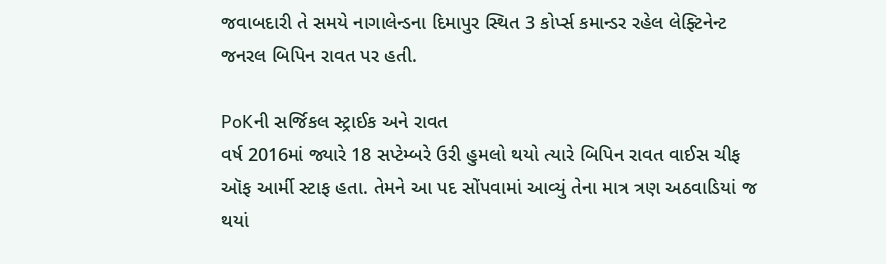જવાબદારી તે સમયે નાગાલેન્ડના દિમાપુર સ્થિત 3 કોર્પ્સ કમાન્ડર રહેલ લેફ્ટિનેન્ટ જનરલ બિપિન રાવત પર હતી.

PoKની સર્જિકલ સ્ટ્રાઈક અને રાવત
વર્ષ 2016માં જ્યારે 18 સપ્ટેમ્બરે ઉરી હુમલો થયો ત્યારે બિપિન રાવત વાઈસ ચીફ ઑફ આર્મી સ્ટાફ હતા. તેમને આ પદ સોંપવામાં આવ્યું તેના માત્ર ત્રણ અઠવાડિયાં જ થયાં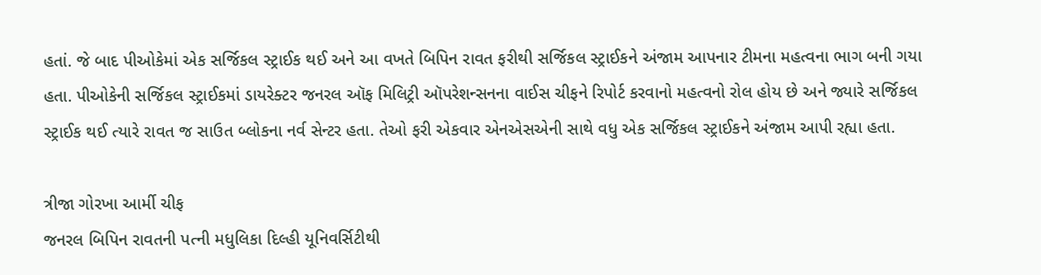હતાં. જે બાદ પીઓકેમાં એક સર્જિકલ સ્ટ્રાઈક થઈ અને આ વખતે બિપિન રાવત ફરીથી સર્જિકલ સ્ટ્રાઈકને અંજામ આપનાર ટીમના મહત્વના ભાગ બની ગયા હતા. પીઓકેની સર્જિકલ સ્ટ્રાઈકમાં ડાયરેક્ટર જનરલ ઑફ મિલિટ્રી ઑપરેશન્સનના વાઈસ ચીફને રિપોર્ટ કરવાનો મહત્વનો રોલ હોય છે અને જ્યારે સર્જિકલ સ્ટ્રાઈક થઈ ત્યારે રાવત જ સાઉત બ્લોકના નર્વ સેન્ટર હતા. તેઓ ફરી એકવાર એનએસએની સાથે વધુ એક સર્જિકલ સ્ટ્રાઈકને અંજામ આપી રહ્યા હતા.

ત્રીજા ગોરખા આર્મી ચીફ
જનરલ બિપિન રાવતની પત્ની મધુલિકા દિલ્હી યૂનિવર્સિટીથી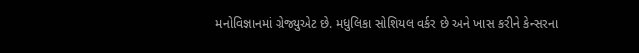મનોવિજ્ઞાનમાં ગ્રેજ્યુએટ છે. મધુલિકા સોશિયલ વર્કર છે અને ખાસ કરીને કેન્સરના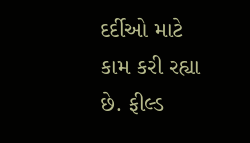દર્દીઓ માટે કામ કરી રહ્યા છે. ફીલ્ડ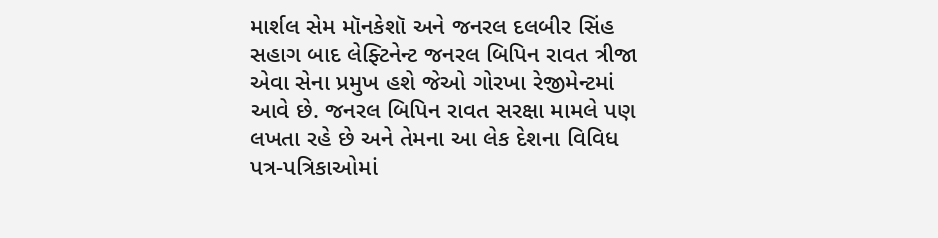માર્શલ સેમ મૉનકેશૉ અને જનરલ દલબીર સિંહ સહાગ બાદ લેફ્ટિનેન્ટ જનરલ બિપિન રાવત ત્રીજા એવા સેના પ્રમુખ હશે જેઓ ગોરખા રેજીમેન્ટમાં આવે છે. જનરલ બિપિન રાવત સરક્ષા મામલે પણ લખતા રહે છે અને તેમના આ લેક દેશના વિવિધ પત્ર-પત્રિકાઓમાં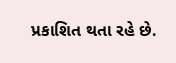પ્રકાશિત થતા રહે છે.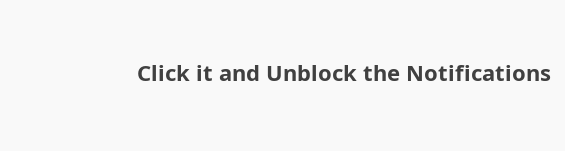Click it and Unblock the Notifications